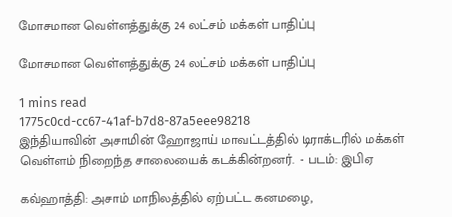மோசமான வெள்ளத்துக்கு 24 லட்சம் மக்கள் பாதிப்பு

மோசமான வெள்ளத்துக்கு 24 லட்சம் மக்கள் பாதிப்பு

1 mins read
1775c0cd-cc67-41af-b7d8-87a5eee98218
இந்தியாவின் அசாமின் ஹோஜாய் மாவட்டத்தில் டிராக்டரில் மக்கள் வெள்ளம் நிறைந்த சாலையைக் கடக்கின்றனர்.  - படம்: இபிஏ

கவ்ஹாத்தி: அசாம் மாநிலத்தில் ஏற்பட்ட கனமழை,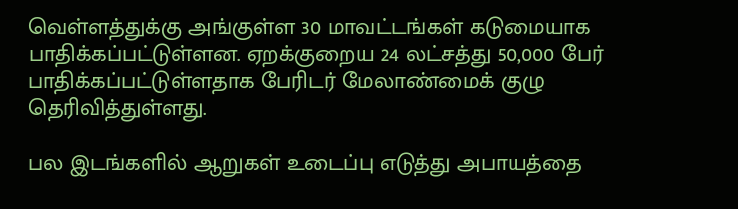வெள்ளத்துக்கு அங்குள்ள 30 மாவட்டங்கள் கடுமையாக பாதிக்கப்பட்டுள்ளன. ஏறக்குறைய 24 லட்சத்து 50,000 பேர் பாதிக்கப்பட்டுள்ளதாக பேரிடர் மேலாண்மைக் குழு தெரிவித்துள்ளது.

பல இடங்களில் ஆறுகள் உடைப்பு எடுத்து அபாயத்தை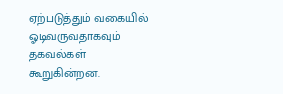ஏற்படுத்தும் வகையில் ஓடிவருவதாகவும் தகவல்கள் கூறுகின்றன.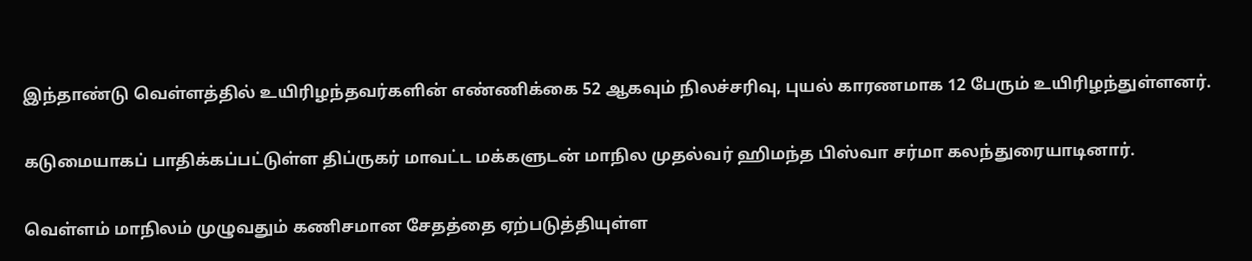இந்தாண்டு வெள்ளத்தில் உயிரிழந்தவர்களின் எண்ணிக்கை 52 ஆகவும் நிலச்சரிவு, புயல் காரணமாக 12 பேரும் உயிரிழந்துள்ளனர்.

கடுமையாகப் பாதிக்கப்பட்டுள்ள திப்ருகர் மாவட்ட மக்களுடன் மாநில முதல்வர் ஹிமந்த பிஸ்வா சர்மா கலந்துரையாடினார்.

வெள்ளம் மாநிலம் முழுவதும் கணிசமான சேதத்தை ஏற்படுத்தியுள்ள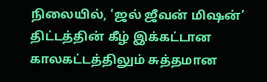நிலையில், ‘ஜல் ஜீவன் மிஷன்’ திட்டத்தின் கீழ் இக்கட்டான காலகட்டத்திலும் சுத்தமான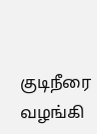குடிநீரை வழங்கி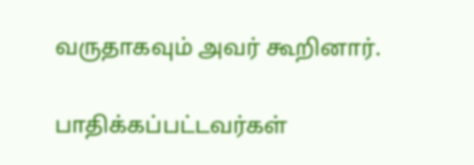வருதாகவும் அவர் கூறினார்.

பாதிக்கப்பட்டவர்கள்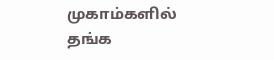முகாம்களில் தங்க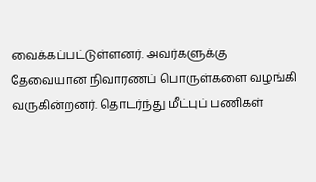வைக்கப்பட்டுள்ளனர். அவர்களுக்கு தேவையான நிவாரணப் பொருள்களை வழங்கி வருகின்றனர். தொடர்ந்து மீட்புப் பணிகள்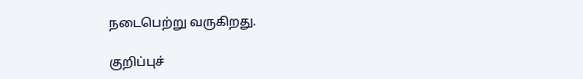நடைபெற்று வருகிறது.

குறிப்புச்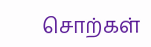சொற்கள்